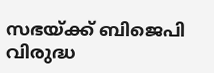സഭയ്ക്ക് ബിജെപി വിരുദ്ധ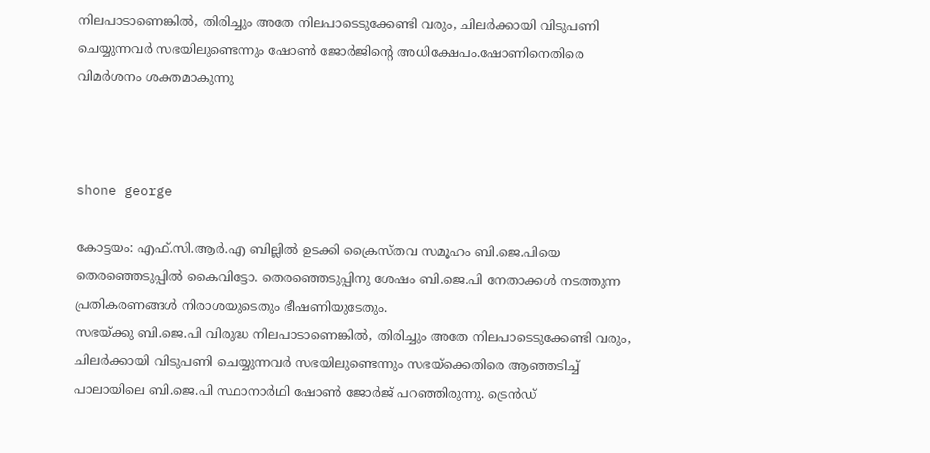നിലപാടാണെങ്കില്‍, തിരിച്ചും അതേ നിലപാടെടുക്കേണ്ടി വരും, ചിലര്‍ക്കായി വിടുപണി ചെയ്യുന്നവര്‍ സഭയിലുണ്ടെന്നും ഷോണ്‍ ജോര്‍ജിന്റെ അധിക്ഷേപം.ഷോണിനെതിരെ വിമര്‍ശനം ശക്തമാകുന്നു



shone george

കോട്ടയം: എഫ്.സി.ആര്‍.എ ബില്ലില്‍ ഉടക്കി ക്രൈസ്തവ സമൂഹം ബി.ജെ.പിയെ തെരഞ്ഞെടുപ്പില്‍ കൈവിട്ടോ. തെരഞ്ഞെടുപ്പിനു ശേഷം ബി.ജെ.പി നേതാക്കള്‍ നടത്തുന്ന പ്രതികരണങ്ങള്‍ നിരാശയുടെതും ഭീഷണിയുടേതും.
സഭയ്ക്കു ബി.ജെ.പി വിരുദ്ധ നിലപാടാണെങ്കില്‍, തിരിച്ചും അതേ നിലപാടെടുക്കേണ്ടി വരും, ചിലര്‍ക്കായി വിടുപണി ചെയ്യുന്നവര്‍ സഭയിലുണ്ടെന്നും സഭയ്‌ക്കെതിരെ ആഞ്ഞടിച്ച് പാലായിലെ ബി.ജെ.പി സ്ഥാനാര്‍ഥി ഷോണ്‍ ജോര്‍ജ് പറഞ്ഞിരുന്നു. ട്രെന്‍ഡ്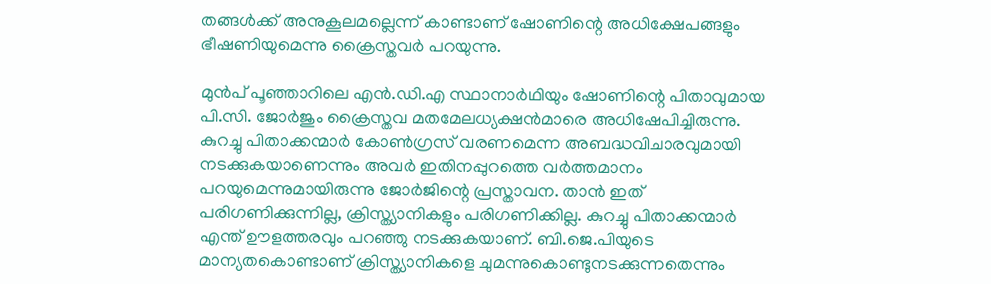തങ്ങള്‍ക്ക് അനുകൂലമല്ലെന്ന് കാണ്ടാണ് ഷോണിന്റെ അധിക്ഷേപങ്ങളും ഭീഷണിയുമെന്നു ക്രൈസ്തവര്‍ പറയുന്നു.

മുൻപ് പൂഞ്ഞാറിലെ എന്‍.ഡി.എ സ്ഥാനാര്‍ഥിയും ഷോണിന്റെ പിതാവുമായ പി.സി. ജോര്‍ജും ക്രൈസ്തവ മതമേലധ്യക്ഷന്‍മാരെ അധിഷേപിച്ചിരുന്നു. കുറച്ചു പിതാക്കന്മാര്‍ കോണ്‍ഗ്രസ് വരണമെന്ന അബദ്ധവിചാരവുമായി നടക്കുകയാണെന്നും അവര്‍ ഇതിനപ്പുറത്തെ വര്‍ത്തമാനം പറയുമെന്നുമായിരുന്നു ജോര്‍ജിന്റെ പ്രസ്താവന. താന്‍ ഇത് പരിഗണിക്കുന്നില്ല, ക്രിസ്ത്യാനികളും പരിഗണിക്കില്ല. കുറച്ചു പിതാക്കന്മാര്‍ എന്ത് ഊളത്തരവും പറഞ്ഞു നടക്കുകയാണ്. ബി.ജെ.പിയുടെ മാന്യതകൊണ്ടാണ് ക്രിസ്ത്യാനികളെ ചുമന്നുകൊണ്ടുനടക്കുന്നതെന്നും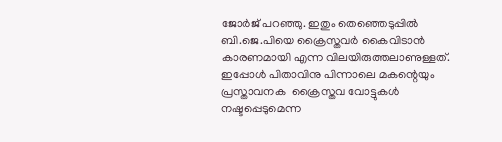ജോര്‍ജ് പറഞ്ഞു. ഇതും തെഞ്ഞെടുപ്പില്‍ ബി.ജെ.പിയെ ക്രൈസ്തവര്‍ കൈവിടാന്‍ കാരണമായി എന്ന വിലയിരുത്തലാണുള്ളത്. ഇപ്പോള്‍ പിതാവിനു പിന്നാലെ മകന്റെയും പ്രസ്താവനക  ക്രൈസ്തവ വോട്ടുകള്‍ നഷ്ടപ്പെടുമെന്ന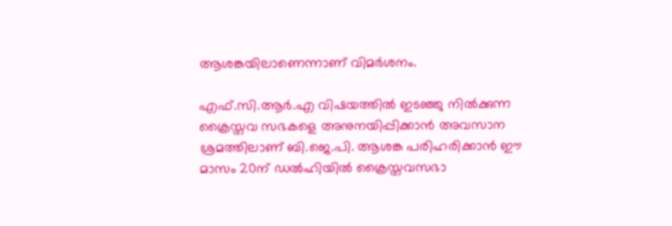ആശങ്കയിലാണെന്നാണ് വിമര്‍ശനം.

എഫ്.സി.ആര്‍.എ വിഷയത്തില്‍ ഇടഞ്ഞു നില്‍ക്കുന്ന ക്രൈസ്തവ സഭകളെ അനുനയിപ്പിക്കാന്‍ അവസാന ശ്രമത്തിലാണ് ബി.ജെ.പി. ആശങ്ക പരിഹരിക്കാന്‍ ഈ മാസം 20ന് ഡല്‍ഹിയില്‍ ക്രൈസ്തവസഭാ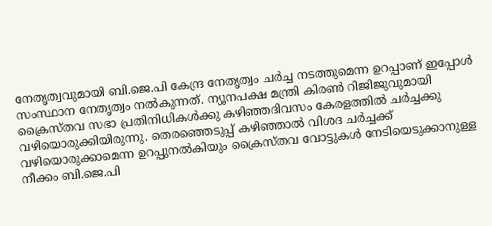നേതൃത്വവുമായി ബി.ജെ.പി കേന്ദ്ര നേതൃത്വം ചര്‍ച്ച നടത്തുമെന്ന ഉറപ്പാണ് ഇപ്പോള്‍ സംസ്ഥാന നേതൃത്വം നല്‍കുന്നത്. ന്യൂനപക്ഷ മന്ത്രി കിരണ്‍ റിജിജുവുമായി ക്രൈസ്തവ സഭാ പ്രതിനിധികള്‍ക്കു കഴിഞ്ഞദിവസം കേരളത്തില്‍ ചര്‍ച്ചക്കു വഴിയൊരുക്കിയിരുന്നു. തെരഞ്ഞെടുപ്പ് കഴിഞ്ഞാല്‍ വിശദ ചര്‍ച്ചക്ക് വഴിയൊരുക്കാമെന്ന ഉറപ്പുനല്‍കിയും ക്രൈസ്തവ വോട്ടുകള്‍ നേടിയെടുക്കാനുള്ള നീക്കം ബി.ജെ.പി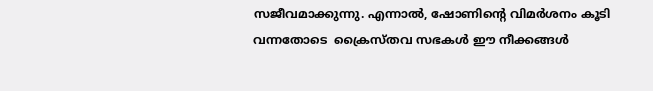സജീവമാക്കുന്നു. എന്നാല്‍, ഷോണിന്റെ വിമര്‍ശനം കൂടി വന്നതോടെ  ക്രൈസ്തവ സഭകള്‍ ഈ നീക്കങ്ങള്‍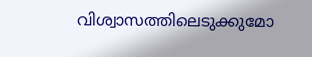വിശ്വാസത്തിലെടുക്കുമോ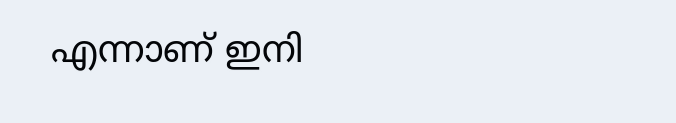എന്നാണ് ഇനി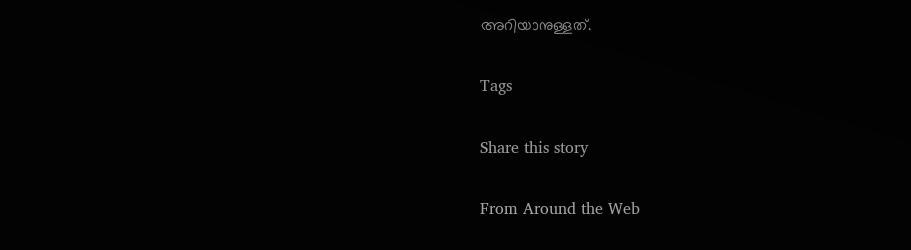അറിയാനുള്ളത്.

Tags

Share this story

From Around the Web